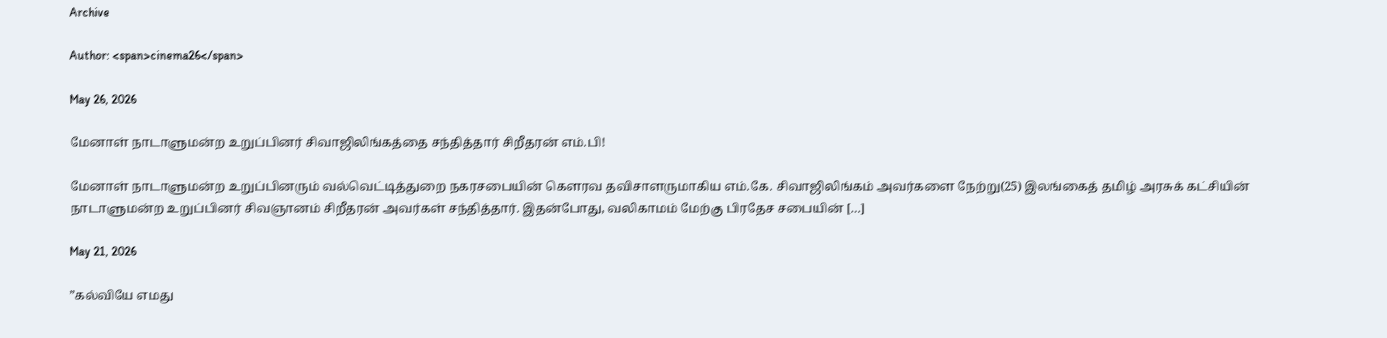Archive

Author: <span>cinema26</span>

May 26, 2026

மேனாள் நாடாளுமன்ற உறுப்பினர் சிவாஜிலிங்கத்தை சந்தித்தார் சிறீதரன் எம்.பி!

மேனாள் நாடாளுமன்ற உறுப்பினரும் வல்வெட்டித்துறை நகரசபையின் கௌரவ தவிசாளருமாகிய எம்.கே. சிவாஜிலிங்கம் அவர்களை நேற்று(25) இலங்கைத் தமிழ் அரசுக் கட்சியின் நாடாளுமன்ற உறுப்பினர் சிவஞானம் சிறீதரன் அவர்கள் சந்தித்தார். இதன்போது, வலிகாமம் மேற்கு பிரதேச சபையின் […]

May 21, 2026

”கல்வியே எமது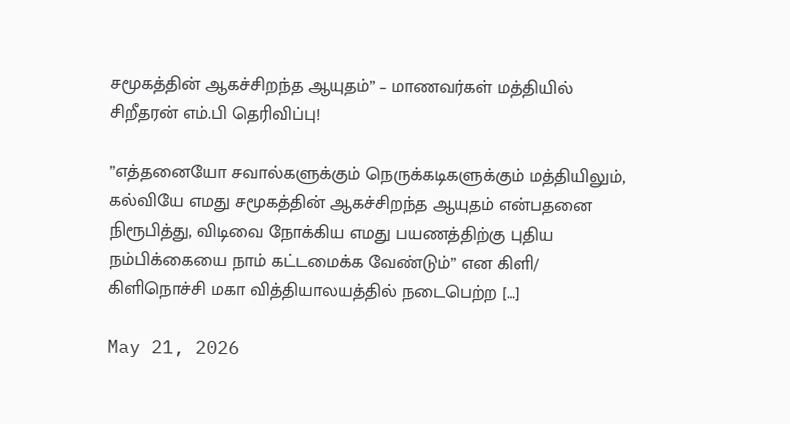சமூகத்தின் ஆகச்சிறந்த ஆயுதம்” – மாணவர்கள் மத்தியில் சிறீதரன் எம்.பி தெரிவிப்பு!

”எத்தனையோ சவால்களுக்கும் நெருக்கடிகளுக்கும் மத்தியிலும், கல்வியே எமது சமூகத்தின் ஆகச்சிறந்த ஆயுதம் என்பதனை நிரூபித்து, விடிவை நோக்கிய எமது பயணத்திற்கு புதிய நம்பிக்கையை நாம் கட்டமைக்க வேண்டும்” என கிளி/ கிளிநொச்சி மகா வித்தியாலயத்தில் நடைபெற்ற […]

May 21, 2026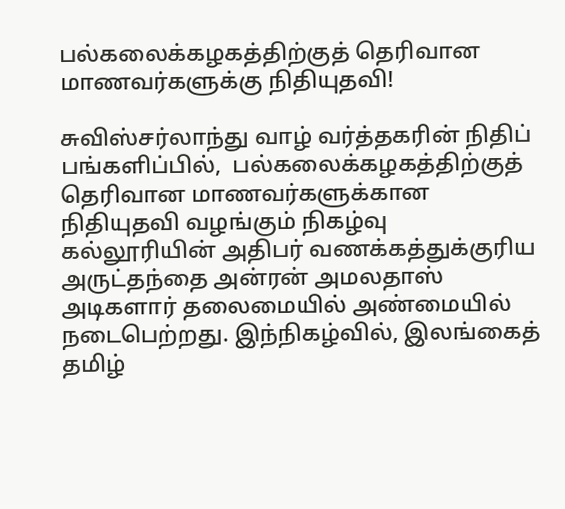பல்கலைக்கழகத்திற்குத் தெரிவான மாணவர்களுக்கு நிதியுதவி!

சுவிஸ்சர்லாந்து வாழ் வர்த்தகரின் நிதிப் பங்களிப்பில்,  பல்கலைக்கழகத்திற்குத் தெரிவான மாணவர்களுக்கான நிதியுதவி வழங்கும் நிகழ்வு கல்லூரியின் அதிபர் வணக்கத்துக்குரிய அருட்தந்தை அன்ரன் அமலதாஸ் அடிகளார் தலைமையில் அண்மையில் நடைபெற்றது. இந்நிகழ்வில், இலங்கைத் தமிழ்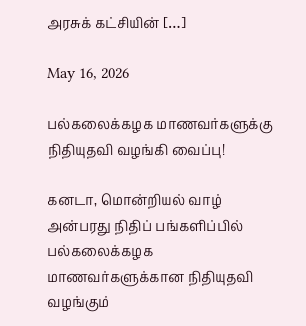அரசுக் கட்சியின் […]

May 16, 2026

பல்கலைக்கழக மாணவர்களுக்கு நிதியுதவி வழங்கி வைப்பு!

கனடா, மொன்றியல் வாழ் அன்பரது நிதிப் பங்களிப்பில் பல்கலைக்கழக மாணவர்களுக்கான நிதியுதவி வழங்கும்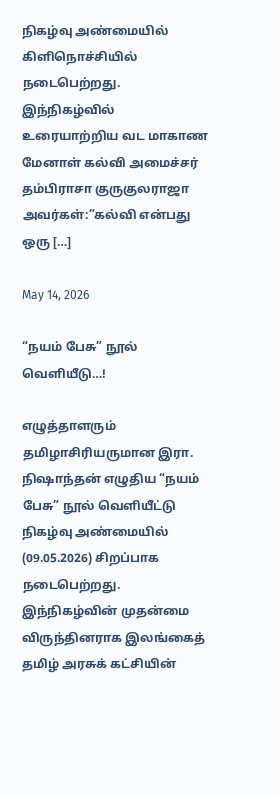நிகழ்வு அண்மையில் கிளிநொச்சியில் நடைபெற்றது. இந்நிகழ்வில் உரையாற்றிய வட மாகாண மேனாள் கல்வி அமைச்சர் தம்பிராசா குருகுலராஜா அவர்கள்:”கல்வி என்பது ஒரு […]

May 14, 2026

“நயம் பேசு” நூல் வெளியீடு…!

எழுத்தாளரும் தமிழாசிரியருமான இரா. நிஷாந்தன் எழுதிய “நயம் பேசு” நூல் வெளியீட்டு நிகழ்வு அண்மையில் (09.05.2026) சிறப்பாக நடைபெற்றது. இந்நிகழ்வின் முதன்மை விருந்தினராக இலங்கைத் தமிழ் அரசுக் கட்சியின்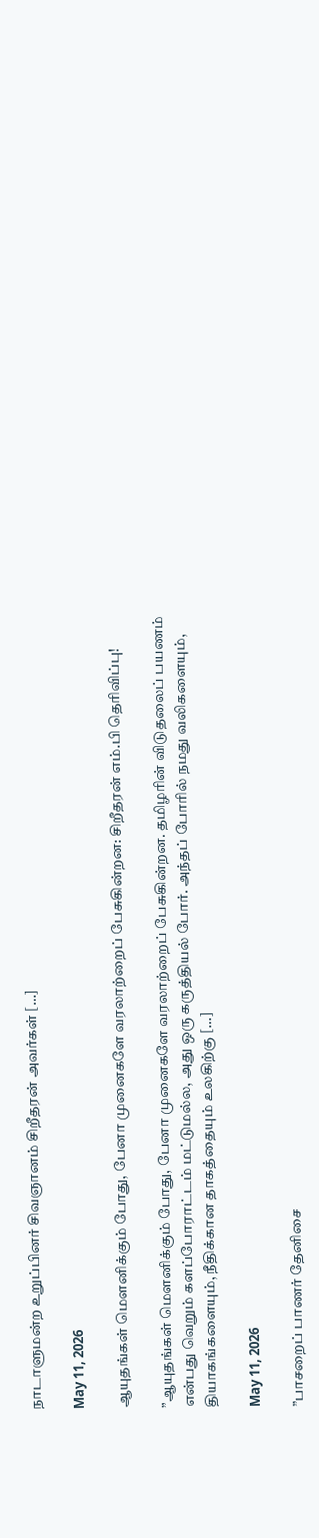நாடாளுமன்ற உறுப்பினர் சிவஞானம் சிறீதரன் அவர்கள் […]

May 11, 2026

ஆயுதங்கள் மௌனிக்கும் போது, பேனா முனைகளே வரலாற்றைப் பேசுகின்றன: சிறீதரன் எம்.பி தெரிவிப்பு!

”ஆயுதங்கள் மௌனிக்கும் போது, பேனா முனைகளே வரலாற்றைப் பேசுகின்றன. தமிழரின் விடுதலைப் பயணம் என்பது வெறும் களப்போராட்டம் மட்டுமல்ல, அது ஒரு கருத்தியல் போர். அந்தப் போரில் நமது வலிகளையும், தியாகங்களையும், நீதிக்கான தாகத்தையும் உலகிற்கு […]

May 11, 2026

”பாசறைப் பாணர் தேனிசை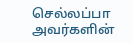செல்லப்பா அவர்களின்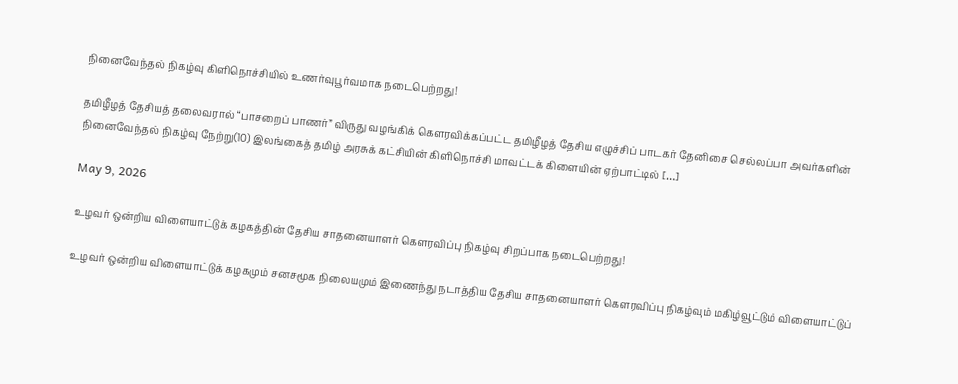நினைவேந்தல் நிகழ்வு கிளிநொச்சியில் உணர்வுபூர்வமாக நடைபெற்றது!

தமிழீழத் தேசியத் தலைவரால் “பாசறைப் பாணர்” விருது வழங்கிக் கௌரவிக்கப்பட்ட தமிழீழத் தேசிய எழுச்சிப் பாடகர் தேனிசை செல்லப்பா அவர்களின் நினைவேந்தல் நிகழ்வு நேற்று(10) இலங்கைத் தமிழ் அரசுக் கட்சியின் கிளிநொச்சி மாவட்டக் கிளையின் ஏற்பாட்டில் […]

May 9, 2026

உழவர் ஒன்றிய விளையாட்டுக் கழகத்தின் தேசிய சாதனையாளர் கௌரவிப்பு நிகழ்வு சிறப்பாக நடைபெற்றது!

உழவர் ஒன்றிய விளையாட்டுக் கழகமும் சனசமூக நிலையமும் இணைந்து நடாத்திய தேசிய சாதனையாளர் கௌரவிப்பு நிகழ்வும் மகிழ்வூட்டும் விளையாட்டுப்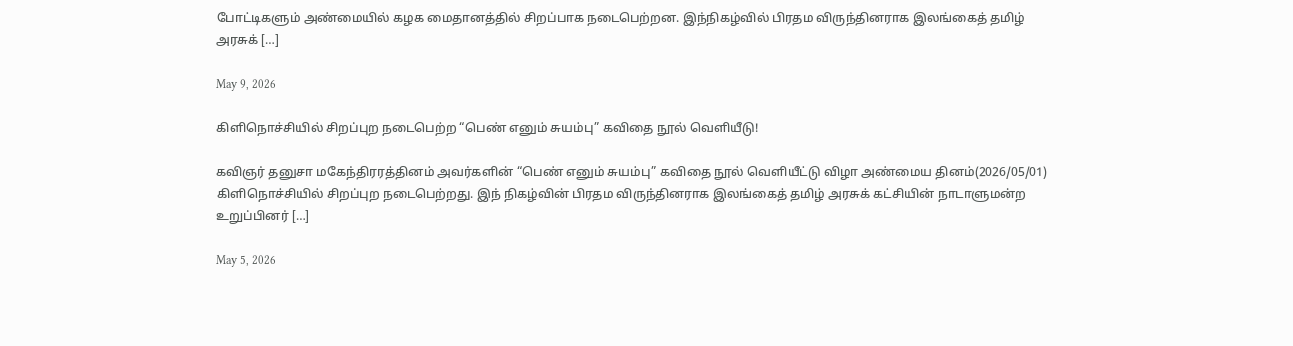போட்டிகளும் அண்மையில் கழக மைதானத்தில் சிறப்பாக நடைபெற்றன. இந்நிகழ்வில் பிரதம விருந்தினராக இலங்கைத் தமிழ் அரசுக் […]

May 9, 2026

கிளிநொச்சியில் சிறப்புற நடைபெற்ற “பெண் எனும் சுயம்பு” கவிதை நூல் வெளியீடு!

கவிஞர் தனுசா மகேந்திரரத்தினம் அவர்களின் “பெண் எனும் சுயம்பு” கவிதை நூல் வெளியீட்டு விழா அண்மைய தினம்(2026/05/01) கிளிநொச்சியில் சிறப்புற நடைபெற்றது. இந் நிகழ்வின் பிரதம விருந்தினராக இலங்கைத் தமிழ் அரசுக் கட்சியின் நாடாளுமன்ற உறுப்பினர் […]

May 5, 2026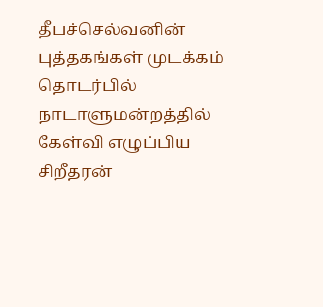தீபச்செல்வனின் புத்தகங்கள் முடக்கம் தொடர்பில் நாடாளுமன்றத்தில் கேள்வி எழுப்பிய சிறீதரன்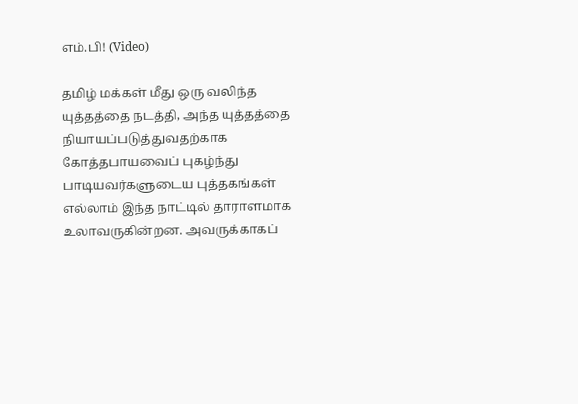எம்.பி! (Video)

தமிழ் மக்கள் மீது ஒரு வலிந்த யுத்தத்தை நடத்தி, அந்த யுத்தத்தை நியாயப்படுத்துவதற்காக கோத்தபாயவைப் புகழ்ந்து பாடியவர்களுடைய புத்தகங்கள் எல்லாம் இந்த நாட்டில் தாராளமாக உலாவருகின்றன. அவருக்காகப்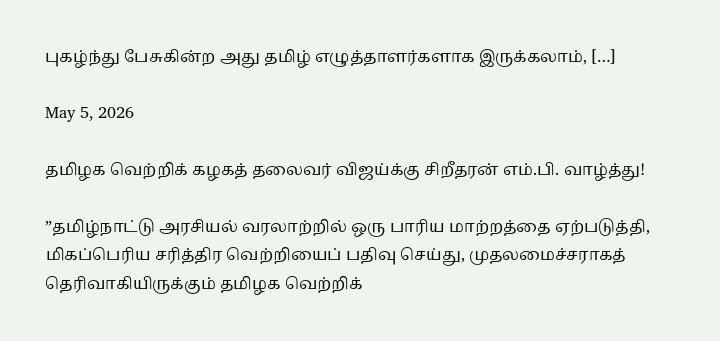புகழ்ந்து பேசுகின்ற அது தமிழ் எழுத்தாளர்களாக இருக்கலாம், […]

May 5, 2026

தமிழக வெற்றிக் கழகத் தலைவர் விஜய்க்கு சிறீதரன் எம்.பி. வாழ்த்து!

”தமிழ்நாட்டு அரசியல் வரலாற்றில் ஒரு பாரிய மாற்றத்தை ஏற்படுத்தி, மிகப்பெரிய சரித்திர வெற்றியைப் பதிவு செய்து, முதலமைச்சராகத் தெரிவாகியிருக்கும் தமிழக வெற்றிக்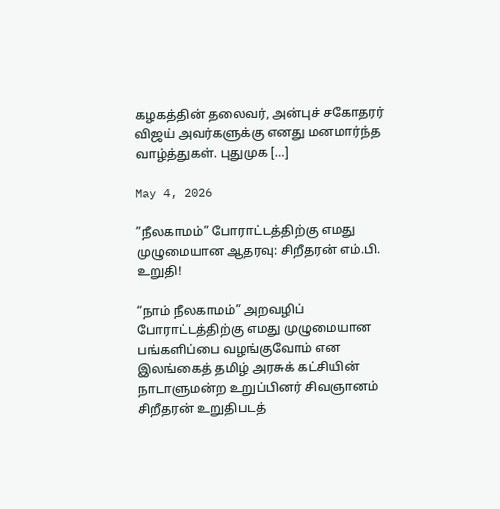கழகத்தின் தலைவர், அன்புச் சகோதரர் விஜய் அவர்களுக்கு எனது மனமார்ந்த வாழ்த்துகள். புதுமுக […]

May 4, 2026

”நீலகாமம்” போராட்டத்திற்கு எமது முழுமையான ஆதரவு: சிறீதரன் எம்.பி. உறுதி!

“நாம் நீலகாமம்” அறவழிப் போராட்டத்திற்கு எமது முழுமையான பங்களிப்பை வழங்குவோம் என இலங்கைத் தமிழ் அரசுக் கட்சியின் நாடாளுமன்ற உறுப்பினர் சிவஞானம் சிறீதரன் உறுதிபடத்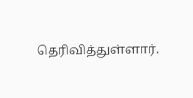தெரிவித்துள்ளார்.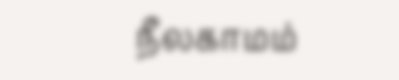நீலகாமம்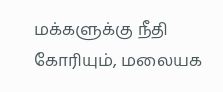மக்களுக்கு நீதி கோரியும், மலையக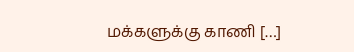மக்களுக்கு காணி […]